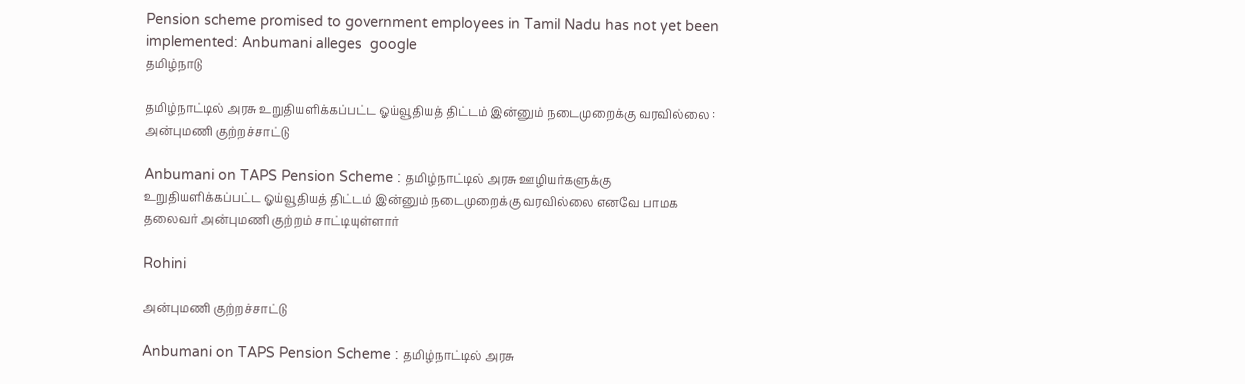Pension scheme promised to government employees in Tamil Nadu has not yet been implemented: Anbumani alleges  google
தமிழ்நாடு

தமிழ்நாட்டில் அரசு உறுதியளிக்கப்பட்ட ஓய்வூதியத் திட்டம் இன்னும் நடைமுறைக்கு வரவில்லை : அன்புமணி குற்றச்சாட்டு

Anbumani on TAPS Pension Scheme : தமிழ்நாட்டில் அரசு ஊழியர்களுக்கு உறுதியளிக்கப்பட்ட ஓய்வூதியத் திட்டம் இன்னும் நடைமுறைக்கு வரவில்லை எனவே பாமக தலைவர் அன்புமணி குற்றம் சாட்டியுள்ளார்

Rohini

அன்புமணி குற்றச்சாட்டு

Anbumani on TAPS Pension Scheme : தமிழ்நாட்டில் அரசு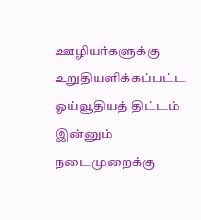ஊழியர்களுக்கு உறுதியளிக்கப்பட்ட ஓய்வூதியத் திட்டம் இன்னும் நடைமுறைக்கு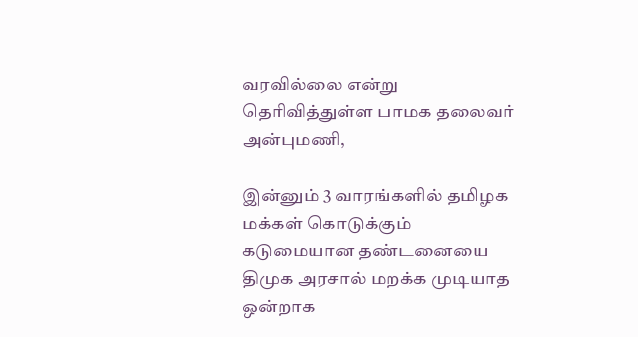வரவில்லை என்று தெரிவித்துள்ள பாமக தலைவர் அன்புமணி,

இன்னும் 3 வாரங்களில் தமிழக மக்கள் கொடுக்கும் கடுமையான தண்டனையை திமுக அரசால் மறக்க முடியாத ஒன்றாக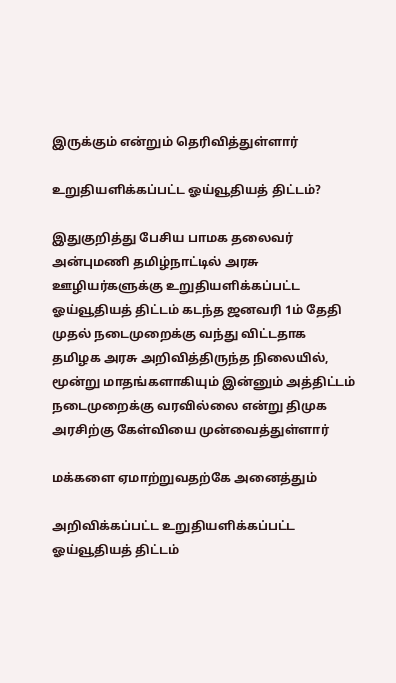இருக்கும் என்றும் தெரிவித்துள்ளார்

உறுதியளிக்கப்பட்ட ஓய்வூதியத் திட்டம்?

இதுகுறித்து பேசிய பாமக தலைவர் அன்புமணி தமிழ்நாட்டில் அரசு ஊழியர்களுக்கு உறுதியளிக்கப்பட்ட ஓய்வூதியத் திட்டம் கடந்த ஜனவரி 1ம் தேதி முதல் நடைமுறைக்கு வந்து விட்டதாக தமிழக அரசு அறிவித்திருந்த நிலையில், மூன்று மாதங்களாகியும் இன்னும் அத்திட்டம் நடைமுறைக்கு வரவில்லை என்று திமுக அரசிற்கு கேள்வியை முன்வைத்துள்ளார்

மக்களை ஏமாற்றுவதற்கே அனைத்தும்

அறிவிக்கப்பட்ட உறுதியளிக்கப்பட்ட ஓய்வூதியத் திட்டம்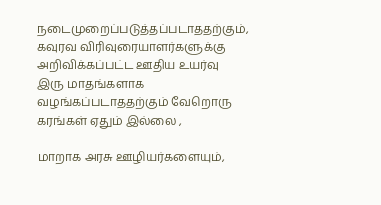நடைமுறைப்படுத்தப்படாததற்கும், கவுரவ விரிவுரையாளர்களுக்கு அறிவிக்கப்பட்ட ஊதிய உயர்வு இரு மாதங்களாக வழங்கப்படாததற்கும் வேறொரு கரங்கள் ஏதும் இல்லை ,

மாறாக அரசு ஊழியர்களையும்,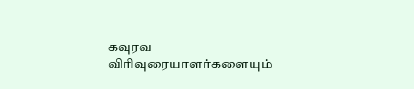கவுரவ விரிவுரையாளர்களையும்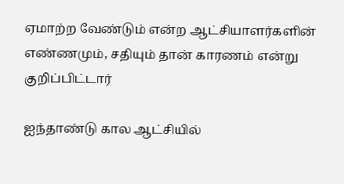ஏமாற்ற வேண்டும் என்ற ஆட்சியாளர்களின் எண்ணமும், சதியும் தான் காரணம் என்று குறிப்பிட்டார்

ஐந்தாண்டு கால ஆட்சியில்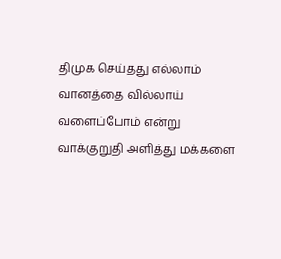திமுக செய்தது எல்லாம் வானத்தை வில்லாய் வளைப்போம் என்று வாக்குறுதி அளித்து மக்களை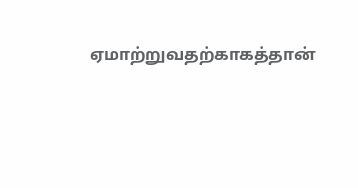ஏமாற்றுவதற்காகத்தான்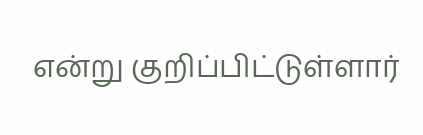என்று குறிப்பிட்டுள்ளார்